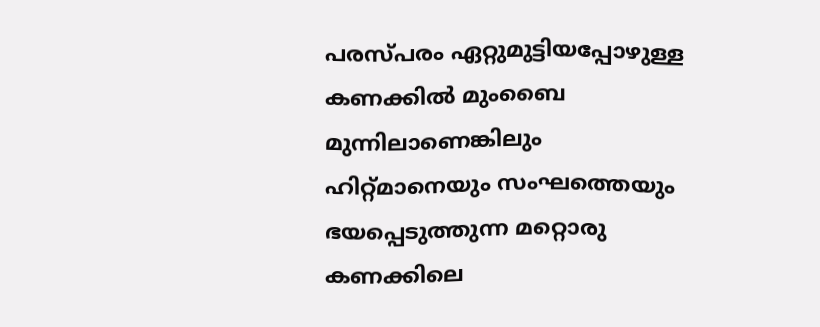പരസ്പരം ഏറ്റുമുട്ടിയപ്പോഴുള്ള കണക്കിൽ മുംബൈ മുന്നിലാണെങ്കിലും ഹിറ്റ്മാനെയും സംഘത്തെയും ഭയപ്പെടുത്തുന്ന മറ്റൊരു കണക്കിലെ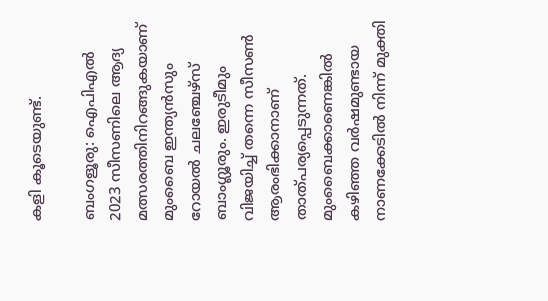കളി കൂടെയുണ്ട്.

ബംഗളൂരു: ഐപിഎൽ 2023 സീസണിലെ ആദ്യ മത്സരത്തിനിറങ്ങുകയാണ് മുംബൈ ഇന്ത്യൻസും റോയൽ ചലഞ്ചേഴ്സ് ബാംഗ്ലൂരും. ഇരുടീമും വിജയിച്ച് തന്നെ സീസൺ ആരംഭിക്കാനാണ് താത്പര്യപ്പെടുന്നത്. മുംബൈക്കാണെങ്കിൽ കഴിഞ്ഞ വർഷമുണ്ടായ നാണക്കേടിൽ നിന്ന് മുക്തി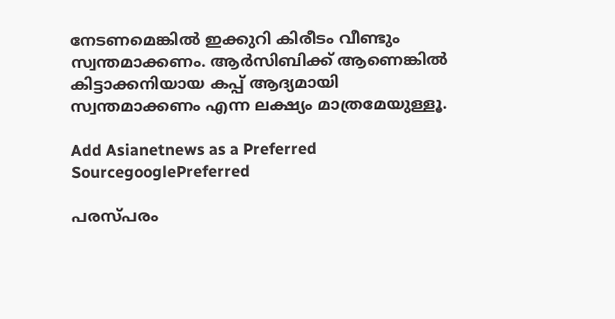നേടണമെങ്കിൽ ഇക്കുറി കിരീടം വീണ്ടും സ്വന്തമാക്കണം. ആർസിബിക്ക് ആണെങ്കിൽ കിട്ടാക്കനിയായ കപ്പ് ആദ്യമായി സ്വന്തമാക്കണം എന്ന ലക്ഷ്യം മാത്രമേയുള്ളൂ.

Add Asianetnews as a Preferred SourcegooglePreferred

പരസ്പരം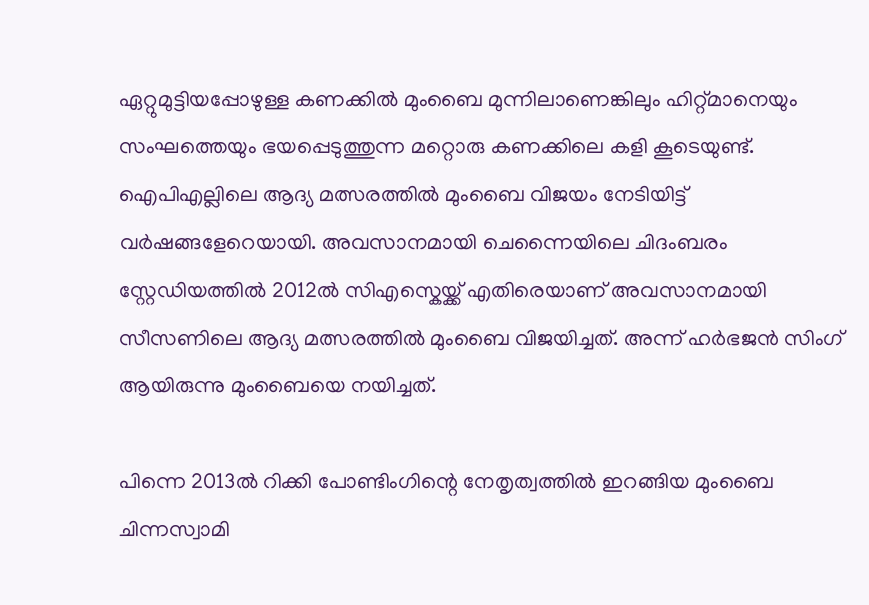ഏറ്റുമുട്ടിയപ്പോഴുള്ള കണക്കിൽ മുംബൈ മുന്നിലാണെങ്കിലും ഹിറ്റ്മാനെയും സംഘത്തെയും ഭയപ്പെടുത്തുന്ന മറ്റൊരു കണക്കിലെ കളി കൂടെയുണ്ട്. ഐപിഎല്ലിലെ ആദ്യ മത്സരത്തിൽ മുംബൈ വിജയം നേടിയിട്ട് വർഷങ്ങളേറെയായി. അവസാനമായി ചെന്നൈയിലെ ചിദംബരം സ്റ്റേഡിയത്തിൽ 2012ൽ സിഎസ്കെയ്ക്ക് എതിരെയാണ് അവസാനമായി സീസണിലെ ആദ്യ മത്സരത്തിൽ മുംബൈ വിജയിച്ചത്. അന്ന് ഹർഭജൻ സിംഗ് ആയിരുന്നു മുംബൈയെ നയിച്ചത്.

പിന്നെ 2013ൽ റിക്കി പോണ്ടിംഗിന്റെ നേതൃത്വത്തിൽ ഇറങ്ങിയ മുംബൈ ചിന്നസ്വാമി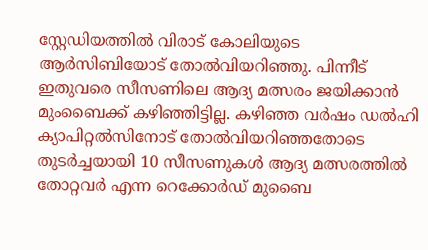സ്റ്റേഡിയത്തിൽ വിരാട് കോലിയുടെ ആർസിബിയോട് തോൽവിയറിഞ്ഞു. പിന്നീട് ഇതുവരെ സീസണിലെ ആദ്യ മത്സരം ജയിക്കാൻ മുംബൈക്ക് കഴിഞ്ഞിട്ടില്ല. കഴിഞ്ഞ വർഷം ഡൽഹി ക്യാപിറ്റൽസിനോട് തോൽവിയറിഞ്ഞതോടെ തുടർച്ചയായി 10 സീസണുകൾ ആദ്യ മത്സരത്തിൽ തോറ്റവർ എന്ന റെക്കോർഡ് മുബൈ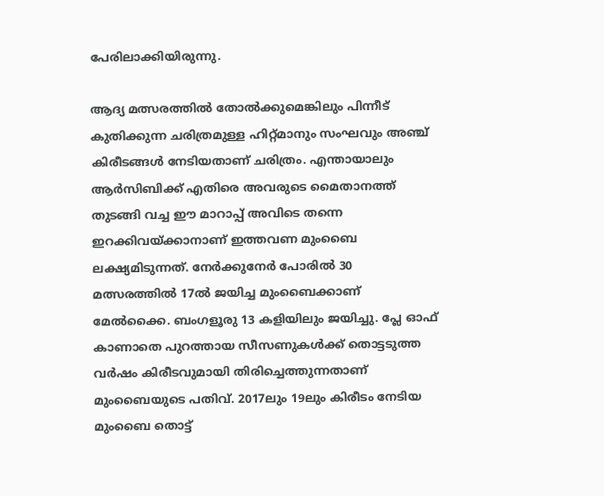പേരിലാക്കിയിരുന്നു.

ആദ്യ മത്സരത്തിൽ തോൽക്കുമെങ്കിലും പിന്നീട് കുതിക്കുന്ന ചരിത്രമുള്ള ഹിറ്റ്‍മാനും സംഘവും അഞ്ച് കിരീടങ്ങൾ നേടിയതാണ് ചരിത്രം. എന്തായാലും ആർസിബിക്ക് എതിരെ അവരുടെ മൈതാനത്ത് തുടങ്ങി വച്ച ഈ മാറാപ്പ് അവിടെ തന്നെ ഇറക്കിവയ്ക്കാനാണ് ഇത്തവണ മുംബൈ ലക്ഷ്യമിടുന്നത്. നേർക്കുനേർ പോരിൽ 30 മത്സരത്തിൽ 17ൽ ജയിച്ച മുംബൈക്കാണ് മേൽക്കൈ. ബംഗളൂരു 13 കളിയിലും ജയിച്ചു. പ്ലേ ഓഫ് കാണാതെ പുറത്തായ സീസണുകൾക്ക് തൊട്ടടുത്ത വർഷം കിരീടവുമായി തിരിച്ചെത്തുന്നതാണ് മുംബൈയുടെ പതിവ്. 2017ലും 19ലും കിരീടം നേടിയ മുംബൈ തൊട്ട്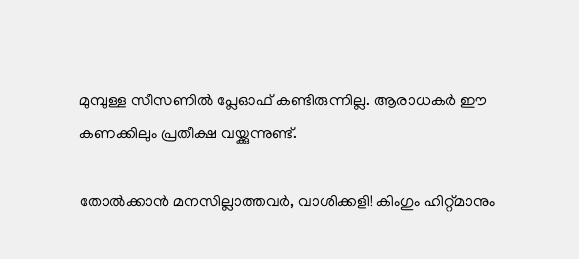മുമ്പുള്ള സീസണിൽ പ്ലേഓഫ് കണ്ടിരുന്നില്ല. ആരാധകർ ഈ കണക്കിലും പ്രതീക്ഷ വയ്ക്കുന്നുണ്ട്.

തോൽക്കാൻ മനസില്ലാത്തവർ, വാശിക്കളി! കിംഗും ഹിറ്റ്‍മാനും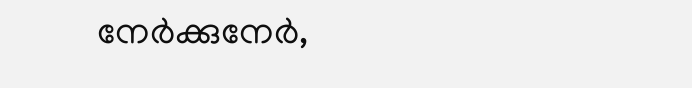നേർക്കുനേ‍ർ,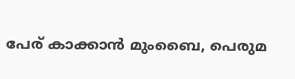പേര് കാക്കാൻ മുംബൈ, പെരുമ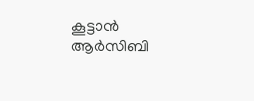കൂട്ടാൻ ആർസിബി